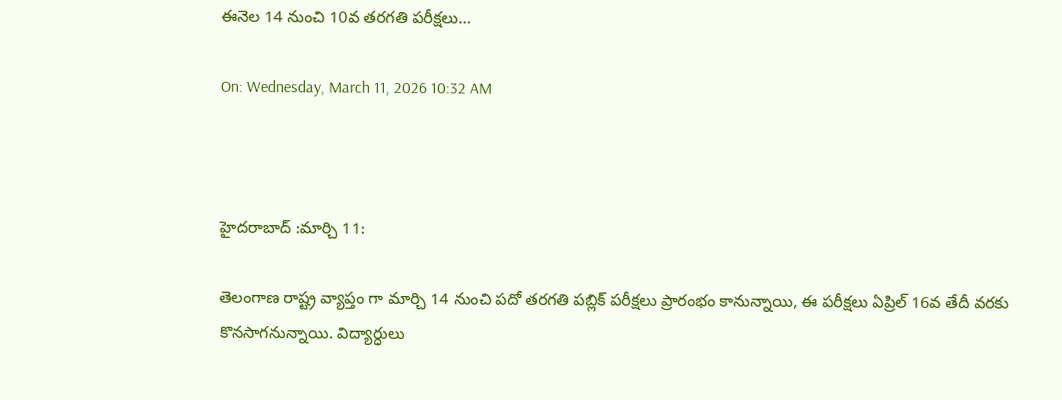ఈనెల 14 నుంచి 10వ తరగతి పరీక్షలు…

On: Wednesday, March 11, 2026 10:32 AM



హైదరాబాద్ :మార్చి 11:

తెలంగాణ రాష్ట్ర వ్యాప్తం గా మార్చి 14 నుంచి పదో తరగతి పబ్లిక్‌ పరీక్షలు ప్రారంభం కానున్నాయి, ఈ పరీక్షలు ఏప్రిల్ 16వ తేదీ వరకు కొనసాగనున్నాయి. విద్యార్ధులు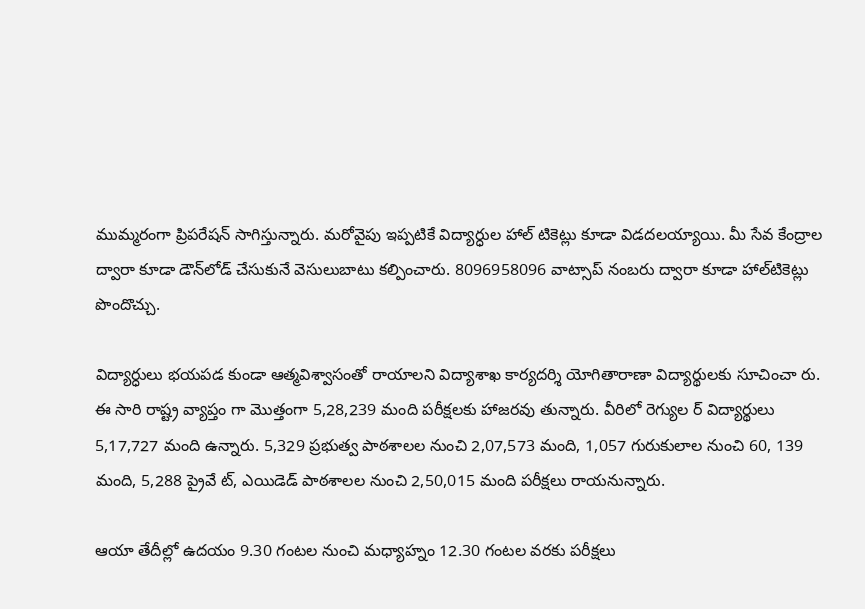ముమ్మరంగా ప్రిపరేషన్‌ సాగిస్తున్నారు. మరోవైపు ఇప్పటికే విద్యార్ధుల హాల్‌ టికెట్లు కూడా విడదలయ్యాయి. మీ సేవ కేంద్రాల ద్వారా కూడా డౌన్‌లోడ్‌ చేసుకునే వెసులుబాటు కల్పించారు. 8096958096 వాట్సాప్‌ నంబరు ద్వారా కూడా హాల్‌టికెట్లు పొందొచ్చు.

విద్యార్ధులు భయపడ కుండా ఆత్మవిశ్వాసంతో రాయాలని విద్యాశాఖ కార్యదర్శి యోగితారాణా విద్యార్థులకు సూచించా రు. ఈ సారి రాష్ట్ర వ్యాప్తం గా మొత్తంగా 5,28,239 మంది పరీక్షలకు హాజరవు తున్నారు. వీరిలో రెగ్యుల ర్‌ విద్యార్థులు 5,17,727 మంది ఉన్నారు. 5,329 ప్రభుత్వ పాఠశాలల నుంచి 2,07,573 మంది, 1,057 గురుకులాల నుంచి 60, 139 మంది, 5,288 ప్రైవే ట్, ఎయిడెడ్‌ పాఠశాలల నుంచి 2,50,015 మంది పరీక్షలు రాయనున్నారు.

ఆయా తేదీల్లో ఉదయం 9.30 గంటల నుంచి మధ్యాహ్నం 12.30 గంటల వరకు పరీక్షలు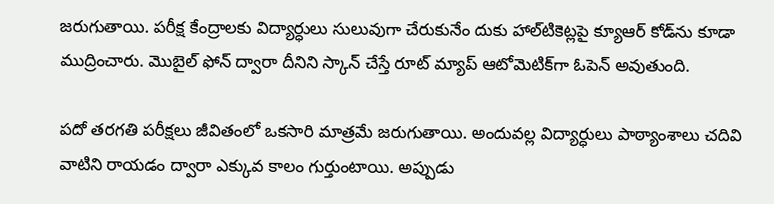జరుగుతాయి. పరీక్ష కేంద్రాలకు విద్యార్ధులు సులువుగా చేరుకునేం దుకు హాల్‌టికెట్లపై క్యూఆర్‌ కోడ్‌ను కూడా ముద్రించారు. మొబైల్‌ ఫోన్‌ ద్వారా దీనిని స్కాన్‌ చేస్తే రూట్ మ్యాప్‌ ఆటోమెటిక్‌గా ఓపెన్‌ అవుతుంది.

పదో తరగతి పరీక్షలు జీవితంలో ఒకసారి మాత్రమే జరుగుతాయి. అందువల్ల విద్యార్ధులు పాఠ్యాంశాలు చదివి వాటిని రాయడం ద్వారా ఎక్కువ కాలం గుర్తుంటాయి. అప్పుడు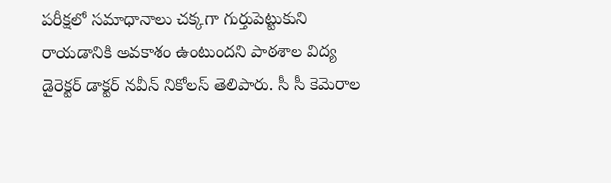పరీక్షలో సమాధానాలు చక్కగా గుర్తుపెట్టుకుని రాయడానికి అవకాశం ఉంటుందని పాఠశాల విద్య డైరెక్టర్‌ డాక్టర్‌ నవీన్‌ నికోలస్‌ తెలిపారు. సీ సీ కెమెరాల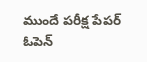ముందే పరీక్ష పేపర్ ఓపెన్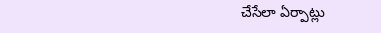చేసేలా ఏర్పాట్లు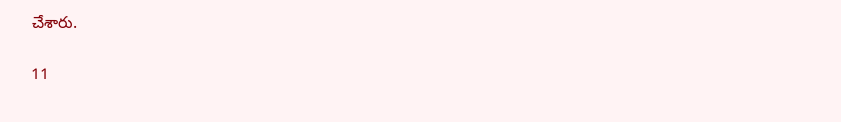చేశారు.

11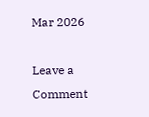Mar 2026

Leave a Comment